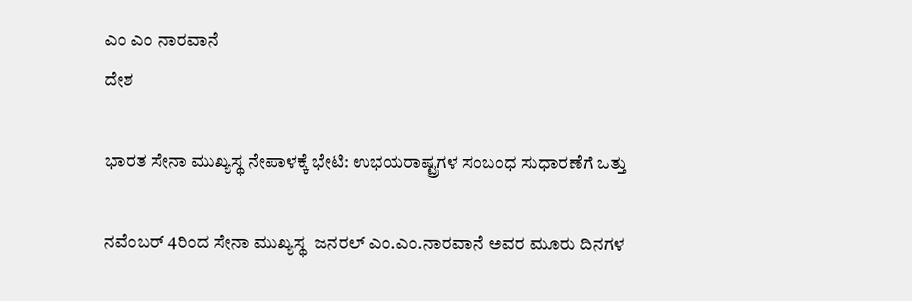ಎಂ ಎಂ ನಾರವಾನೆ
ದೇಶ

ಭಾರತ ಸೇನಾ ಮುಖ್ಯಸ್ಥ ನೇಪಾಳಕ್ಕೆ ಭೇಟಿ: ಉಭಯರಾಷ್ಟ್ರಗಳ ಸಂಬಂಧ ಸುಧಾರಣೆಗೆ ಒತ್ತು

ನವೆಂಬರ್ 4ರಿಂದ ಸೇನಾ ಮುಖ್ಯಸ್ಥ  ಜನರಲ್ ಎಂ.ಎಂ.ನಾರವಾನೆ ಅವರ ಮೂರು ದಿನಗಳ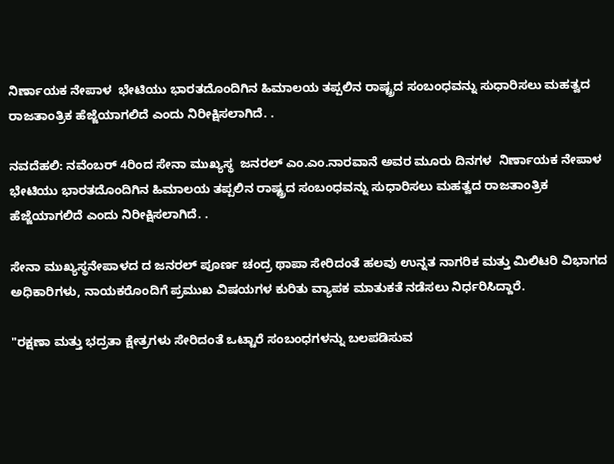ನಿರ್ಣಾಯಕ ನೇಪಾಳ  ಭೇಟಿಯು ಭಾರತದೊಂದಿಗಿನ ಹಿಮಾಲಯ ತಪ್ಪಲಿನ ರಾಷ್ಟ್ರದ ಸಂಬಂಧವನ್ನು ಸುಧಾರಿಸಲು ಮಹತ್ವದ ರಾಜತಾಂತ್ರಿಕ ಹೆಜ್ಜೆಯಾಗಲಿದೆ ಎಂದು ನಿರೀಕ್ಷಿಸಲಾಗಿದೆ. .

ನವದೆಹಲಿ: ನವೆಂಬರ್ 4ರಿಂದ ಸೇನಾ ಮುಖ್ಯಸ್ಥ  ಜನರಲ್ ಎಂ.ಎಂ.ನಾರವಾನೆ ಅವರ ಮೂರು ದಿನಗಳ  ನಿರ್ಣಾಯಕ ನೇಪಾಳ  ಭೇಟಿಯು ಭಾರತದೊಂದಿಗಿನ ಹಿಮಾಲಯ ತಪ್ಪಲಿನ ರಾಷ್ಟ್ರದ ಸಂಬಂಧವನ್ನು ಸುಧಾರಿಸಲು ಮಹತ್ವದ ರಾಜತಾಂತ್ರಿಕ ಹೆಜ್ಜೆಯಾಗಲಿದೆ ಎಂದು ನಿರೀಕ್ಷಿಸಲಾಗಿದೆ. .

ಸೇನಾ ಮುಖ್ಯಸ್ಥನೇಪಾಳದ ದ ಜನರಲ್ ಪೂರ್ಣ ಚಂದ್ರ ಥಾಪಾ ಸೇರಿದಂತೆ ಹಲವು ಉನ್ನತ ನಾಗರಿಕ ಮತ್ತು ಮಿಲಿಟರಿ ವಿಭಾಗದ ಅಧಿಕಾರಿಗಳು, ನಾಯಕರೊಂದಿಗೆ ಪ್ರಮುಖ ವಿಷಯಗಳ ಕುರಿತು ವ್ಯಾಪಕ ಮಾತುಕತೆ ನಡೆಸಲು ನಿರ್ಧರಿಸಿದ್ದಾರೆ.

"ರಕ್ಷಣಾ ಮತ್ತು ಭದ್ರತಾ ಕ್ಷೇತ್ರಗಳು ಸೇರಿದಂತೆ ಒಟ್ಟಾರೆ ಸಂಬಂಧಗಳನ್ನು ಬಲಪಡಿಸುವ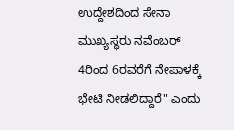ಉದ್ದೇಶದಿಂದ ಸೇನಾ ಮುಖ್ಯಸ್ಥರು ನವೆಂಬರ್ 4ರಿಂದ 6ರವರೆಗೆ ನೇಪಾಳಕ್ಕೆ ಭೇಟಿ ನೀಡಲಿದ್ದಾರೆ" ಎಂದು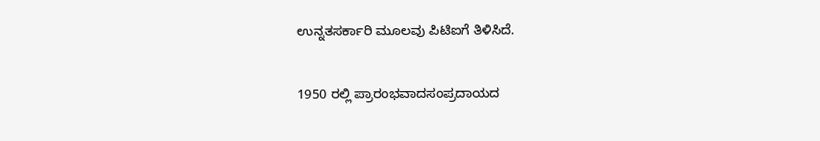ಉನ್ನತಸರ್ಕಾರಿ ಮೂಲವು ಪಿಟಿಐಗೆ ತಿಳಿಸಿದೆ.

1950 ರಲ್ಲಿ ಪ್ರಾರಂಭವಾದಸಂಪ್ರದಾಯದ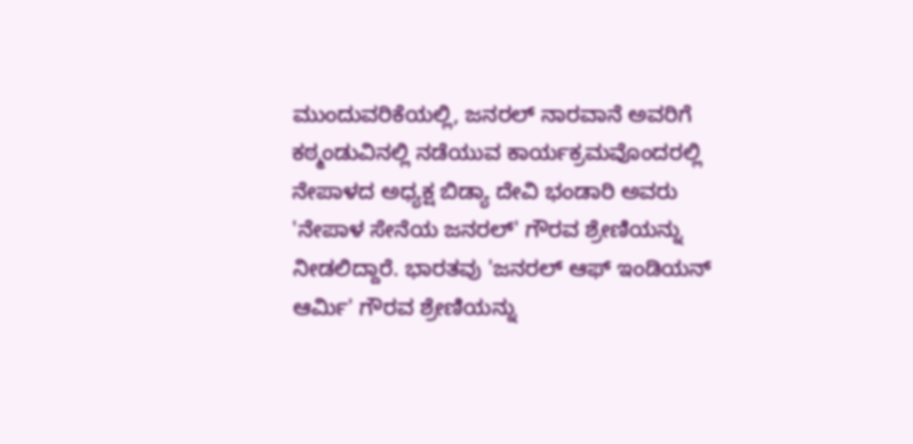ಮುಂದುವರಿಕೆಯಲ್ಲಿ, ಜನರಲ್ ನಾರವಾನೆ ಅವರಿಗೆ ಕಠ್ಮಂಡುವಿನಲ್ಲಿ ನಡೆಯುವ ಕಾರ್ಯಕ್ರಮವೊಂದರಲ್ಲಿ ನೇಪಾಳದ ಅಧ್ಯಕ್ಷ ಬಿಡ್ಯಾ ದೇವಿ ಭಂಡಾರಿ ಅವರು 'ನೇಪಾಳ ಸೇನೆಯ ಜನರಲ್' ಗೌರವ ಶ್ರೇಣಿಯನ್ನು ನೀಡಲಿದ್ದಾರೆ. ಭಾರತವು 'ಜನರಲ್ ಆಫ್ ಇಂಡಿಯನ್ ಆರ್ಮಿ' ಗೌರವ ಶ್ರೇಣಿಯನ್ನು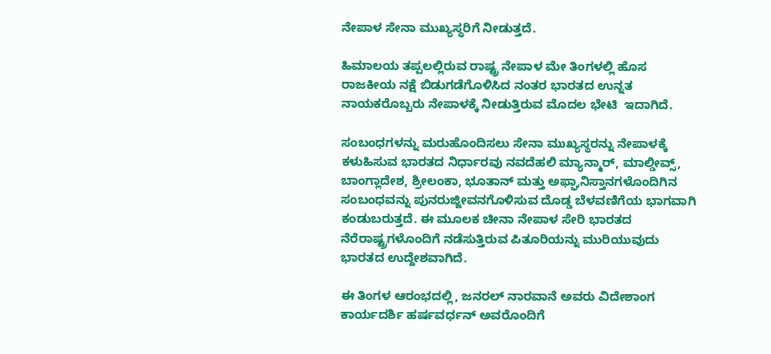ನೇಪಾಳ ಸೇನಾ ಮುಖ್ಯಸ್ಥರಿಗೆ ನೀಡುತ್ತದೆ.

ಹಿಮಾಲಯ ತಪ್ಪಲಲ್ಲಿರುವ ರಾಷ್ಟ್ರ ನೇಪಾಳ ಮೇ ತಿಂಗಳಲ್ಲಿ ಹೊಸ ರಾಜಕೀಯ ನಕ್ಷೆ ಬಿಡುಗಡೆಗೊಳಿಸಿದ ನಂತರ ಭಾರತದ ಉನ್ನತ ನಾಯಕರೊಬ್ಬರು ನೇಪಾಳಕ್ಕೆ ನೀಡುತ್ತಿರುವ ಮೊದಲ ಭೇಟಿ  ಇದಾಗಿದೆ.

ಸಂಬಂಧಗಳನ್ನು ಮರುಹೊಂದಿಸಲು ಸೇನಾ ಮುಖ್ಯಸ್ಥರನ್ನು ನೇಪಾಳಕ್ಕೆ ಕಳುಹಿಸುವ ಭಾರತದ ನಿರ್ಧಾರವು ನವದೆಹಲಿ ಮ್ಯಾನ್ಮಾರ್, ಮಾಲ್ಡೀವ್ಸ್, ಬಾಂಗ್ಲಾದೇಶ, ಶ್ರೀಲಂಕಾ, ಭೂತಾನ್ ಮತ್ತು ಅಫ್ಘಾನಿಸ್ತಾನಗಳೊಂದಿಗಿನ ಸಂಬಂಧವನ್ನು ಪುನರುಜ್ಜೀವನಗೊಳಿಸುವ ದೊಡ್ಡ ಬೆಳವಣಿಗೆಯ ಭಾಗವಾಗಿ ಕಂಡುಬರುತ್ತದೆ. ಈ ಮೂಲಕ ಚೀನಾ ನೇಪಾಳ ಸೇರಿ ಭಾರತದ ನೆರೆರಾಷ್ಟ್ರಗಳೊಂದಿಗೆ ನಡೆಸುತ್ತಿರುವ ಪಿತೂರಿಯನ್ನು ಮುರಿಯುವುದು ಭಾರತದ ಉದ್ದೇಶವಾಗಿದೆ.

ಈ ತಿಂಗಳ ಆರಂಭದಲ್ಲಿ, ಜನರಲ್ ನಾರವಾನೆ ಅವರು ವಿದೇಶಾಂಗ ಕಾರ್ಯದರ್ಶಿ ಹರ್ಷವರ್ಧನ್ ಅವರೊಂದಿಗೆ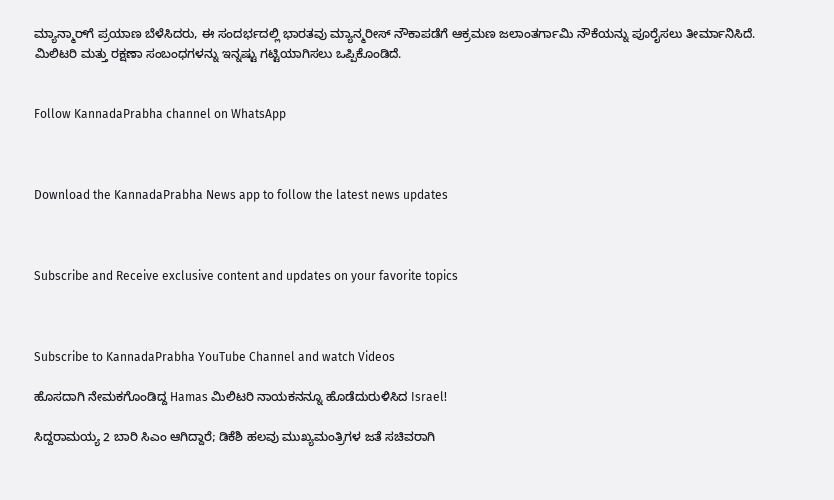ಮ್ಯಾನ್ಮಾರ್‌ಗೆ ಪ್ರಯಾಣ ಬೆಳೆಸಿದರು, ಈ ಸಂದರ್ಭದಲ್ಲಿ ಭಾರತವು ಮ್ಯಾನ್ಮರೀಸ್ ನೌಕಾಪಡೆಗೆ ಆಕ್ರಮಣ ಜಲಾಂತರ್ಗಾಮಿ ನೌಕೆಯನ್ನು ಪೂರೈಸಲು ತೀರ್ಮಾನಿಸಿದೆ. ಮಿಲಿಟರಿ ಮತ್ತು ರಕ್ಷಣಾ ಸಂಬಂಧಗಳನ್ನು ಇನ್ನಷ್ಟು ಗಟ್ಟಿಯಾಗಿಸಲು ಒಪ್ಪಿಕೊಂಡಿದೆ.


Follow KannadaPrabha channel on WhatsApp



Download the KannadaPrabha News app to follow the latest news updates



Subscribe and Receive exclusive content and updates on your favorite topics



Subscribe to KannadaPrabha YouTube Channel and watch Videos

ಹೊಸದಾಗಿ ನೇಮಕಗೊಂಡಿದ್ದ Hamas ಮಿಲಿಟರಿ ನಾಯಕನನ್ನೂ ಹೊಡೆದುರುಳಿಸಿದ Israel!

ಸಿದ್ದರಾಮಯ್ಯ 2 ಬಾರಿ ಸಿಎಂ ಆಗಿದ್ದಾರೆ; ಡಿಕೆಶಿ ಹಲವು ಮುಖ್ಯಮಂತ್ರಿಗಳ ಜತೆ ಸಚಿವರಾಗಿ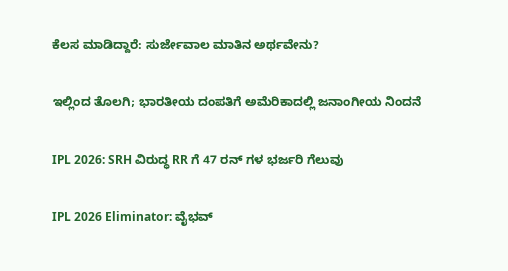ಕೆಲಸ ಮಾಡಿದ್ದಾರೆ: ಸುರ್ಜೇವಾಲ ಮಾತಿನ ಅರ್ಥವೇನು?

ಇಲ್ಲಿಂದ ತೊಲಗಿ; ಭಾರತೀಯ ದಂಪತಿಗೆ ಅಮೆರಿಕಾದಲ್ಲಿ ಜನಾಂಗೀಯ ನಿಂದನೆ

IPL 2026: SRH ವಿರುದ್ಧ RR ಗೆ 47 ರನ್ ಗಳ ಭರ್ಜರಿ ಗೆಲುವು

IPL 2026 Eliminator: ವೈಭವ್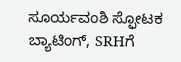ಸೂರ್ಯವಂಶಿ ಸ್ಫೋಟಕ ಬ್ಯಾಟಿಂಗ್, SRHಗೆ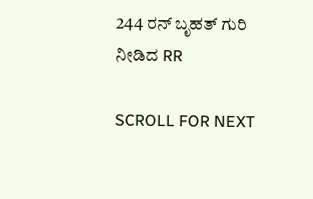244 ರನ್ ಬೃಹತ್ ಗುರಿ ನೀಡಿದ RR

SCROLL FOR NEXT